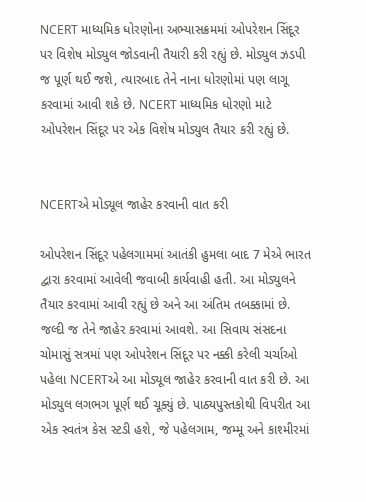NCERT માધ્યમિક ધોરણોના અભ્યાસક્રમમાં ઓપરેશન સિંદૂર પર વિશેષ મોડ્યુલ જોડવાની તૈયારી કરી રહ્યું છે. મોડ્યુલ ઝડપી જ પૂર્ણ થઈ જશે, ત્યારબાદ તેને નાના ધોરણોમાં પણ લાગૂ કરવામાં આવી શકે છે. NCERT માધ્યમિક ધોરણો માટે ઓપરેશન સિંદૂર પર એક વિશેષ મોડ્યુલ તૈયાર કરી રહ્યું છે.


NCERTએ મોડ્યૂલ જાહેર કરવાની વાત કરી

ઓપરેશન સિંદૂર પહેલગામમાં આતંકી હુમલા બાદ 7 મેએ ભારત દ્વારા કરવામાં આવેલી જવાબી કાર્યવાહી હતી. આ મોડ્યુલને તૈયાર કરવામાં આવી રહ્યું છે અને આ અંતિમ તબક્કામાં છે. જલ્દી જ તેને જાહેર કરવામાં આવશે. આ સિવાય સંસદના ચોમાસું સત્રમાં પણ ઓપરેશન સિંદૂર પર નક્કી કરેલી ચર્ચાઓ પહેલા NCERTએ આ મોડ્યૂલ જાહેર કરવાની વાત કરી છે. આ મોડ્યુલ લગભગ પૂર્ણ થઈ ચૂક્યું છે. પાઠ્યપુસ્તકોથી વિપરીત આ એક સ્વતંત્ર કેસ સ્ટડી હશે, જે પહેલગામ, જમ્મૂ અને કાશ્મીરમાં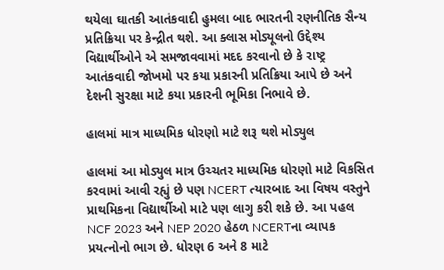થયેલા ઘાતકી આતંકવાદી હુમલા બાદ ભારતની રણનીતિક સૈન્ય પ્રતિક્રિયા પર કેન્દ્રીત થશે. આ ક્લાસ મોડ્યૂલનો ઉદ્દેશ્ય વિદ્યાર્થીઓને એ સમજાવવામાં મદદ કરવાનો છે કે રાષ્ટ્ર આતંકવાદી જોખમો પર કયા પ્રકારની પ્રતિક્રિયા આપે છે અને દેશની સુરક્ષા માટે કયા પ્રકારની ભૂમિકા નિભાવે છે.

હાલમાં માત્ર માધ્યમિક ધોરણો માટે શરૂ થશે મોડ્યુલ

હાલમાં આ મોડ્યુલ માત્ર ઉચ્ચતર માધ્યમિક ધોરણો માટે વિકસિત કરવામાં આવી રહ્યું છે પણ NCERT ત્યારબાદ આ વિષય વસ્તુને પ્રાથમિકના વિદ્યાર્થીઓ માટે પણ લાગુ કરી શકે છે. આ પહલ NCF 2023 અને NEP 2020 હેઠળ NCERTના વ્યાપક પ્રયત્નોનો ભાગ છે. ધોરણ 6 અને 8 માટે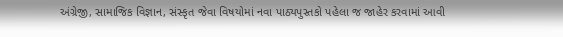અંગ્રેજી, સામાજિક વિજ્ઞાન, સંસ્કૃત જેવા વિષયોમાં નવા પાઠ્યપુસ્તકો પહેલા જ જાહેર કરવામાં આવી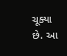ચૂક્યા છે. આ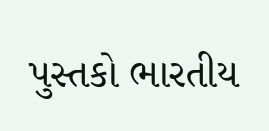પુસ્તકો ભારતીય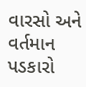વારસો અને વર્તમાન પડકારો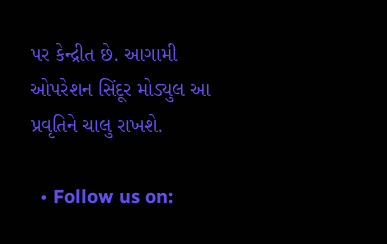પર કેન્દ્રીત છે. આગામી ઓપરેશન સિંદૂર મોડ્યુલ આ પ્રવૃતિને ચાલુ રાખશે.

  • Follow us on: